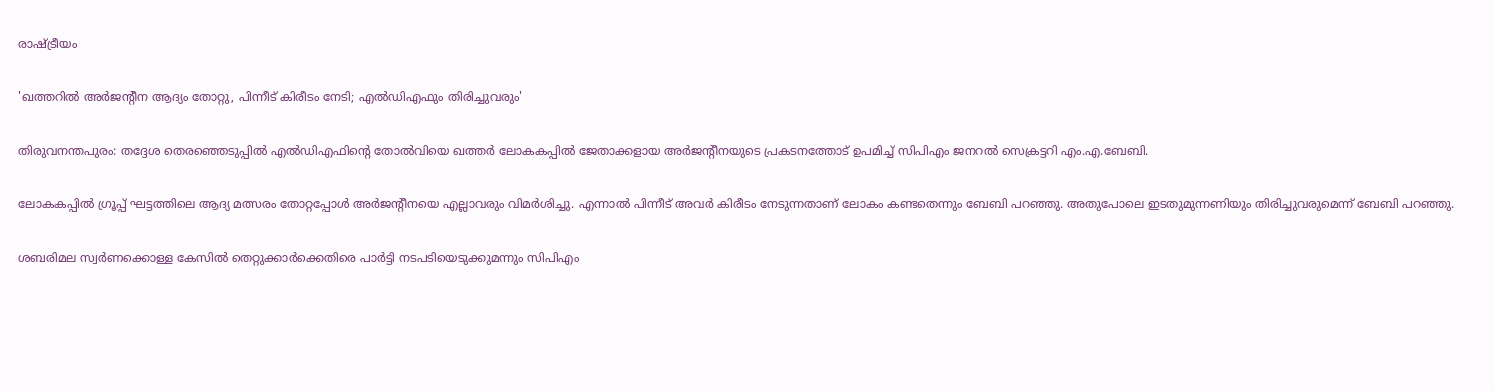രാഷ്ട്രീയം

'ഖത്തറിൽ അർജന്‍റീന ആദ്യം തോറ്റു, പിന്നീട് കിരീടം നേടി; എൽഡിഎഫും തിരിച്ചുവരും'

തിരുവനന്തപുരം: തദ്ദേശ തെരഞ്ഞെടുപ്പിൽ എൽഡിഎഫിന്‍റെ തോൽവിയെ ഖത്തർ ലോകകപ്പിൽ ജേതാക്കളായ അർജന്‍റീനയുടെ പ്രകടനത്തോട് ഉപമിച്ച് സിപിഎം ജനറൽ സെക്രട്ടറി എം.എ.ബേബി.

ലോകകപ്പിൽ ഗ്രൂപ്പ് ഘട്ടത്തിലെ ആദ്യ മത്സരം തോറ്റപ്പോൾ അർജന്‍റീനയെ എല്ലാവരും വിമർശിച്ചു. എന്നാൽ പിന്നീട് അവർ കിരീടം നേടുന്നതാണ് ലോകം കണ്ടതെന്നും ബേബി പറഞ്ഞു. അതുപോലെ ഇടതുമുന്നണിയും തിരിച്ചുവരുമെന്ന് ബേബി പറഞ്ഞു.

ശബരിമല സ്വർണക്കൊള്ള കേസിൽ തെറ്റുക്കാർക്കെതിരെ പാർട്ടി നടപടിയെടുക്കുമന്നും സിപിഎം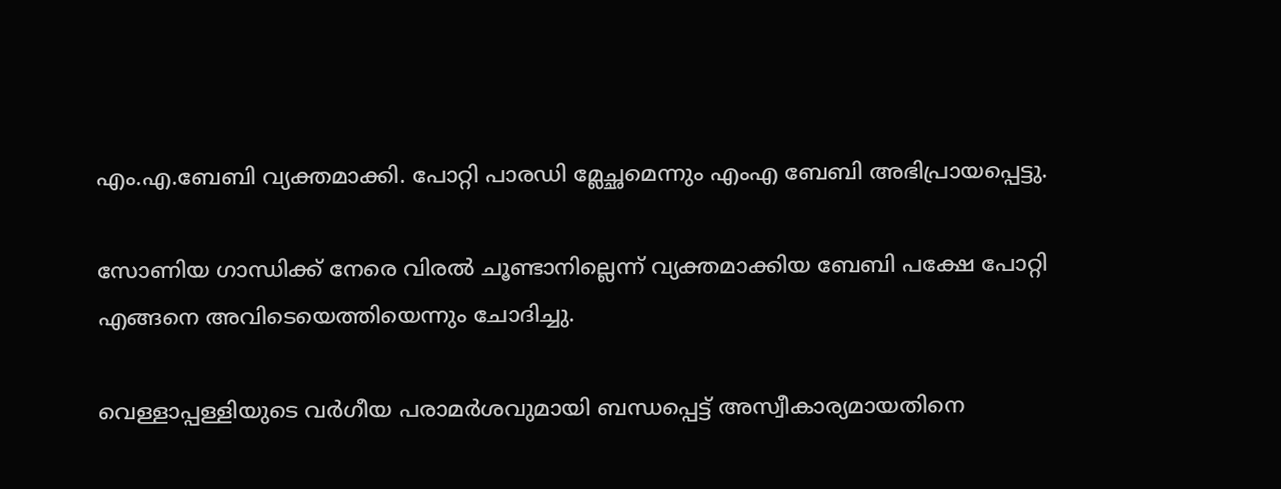എം.എ.ബേബി വ്യക്തമാക്കി. പോറ്റി പാരഡി മ്ലേച്ഛമെന്നും എംഎ ബേബി അഭിപ്രായപ്പെട്ടു.

സോണിയ ഗാന്ധിക്ക് നേരെ വിരൽ ചൂണ്ടാനില്ലെന്ന് വ്യക്തമാക്കിയ ബേബി പക്ഷേ പോറ്റി എങ്ങനെ അവിടെയെത്തിയെന്നും ചോദിച്ചു.

വെള്ളാപ്പള്ളിയുടെ വർഗീയ പരാമർശവുമായി ബന്ധപ്പെട്ട് അസ്വീകാര്യമായതിനെ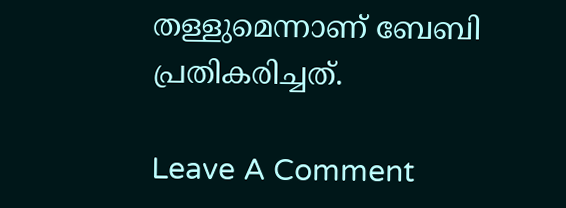തള്ളുമെന്നാണ് ബേബി പ്രതികരിച്ചത്.

Leave A Comment